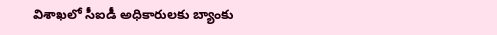విశాఖలో సీఐడీ అధికారులకు బ్యాంకు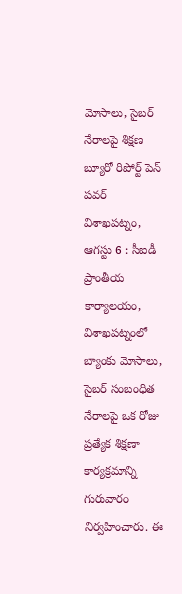మోసాలు, సైబర్ నేరాలపై శిక్షణ
బ్యూరో రిపోర్ట్ పెన్ పవర్
విశాఖపట్నం, ఆగస్టు 6 : సీఐడీ ప్రాంతీయ కార్యాలయం, విశాఖపట్నంలో బ్యాంకు మోసాలు, సైబర్ సంబంధిత నేరాలపై ఒక రోజు ప్రత్యేక శిక్షణా కార్యక్రమాన్ని గురువారం నిర్వహించారు. ఈ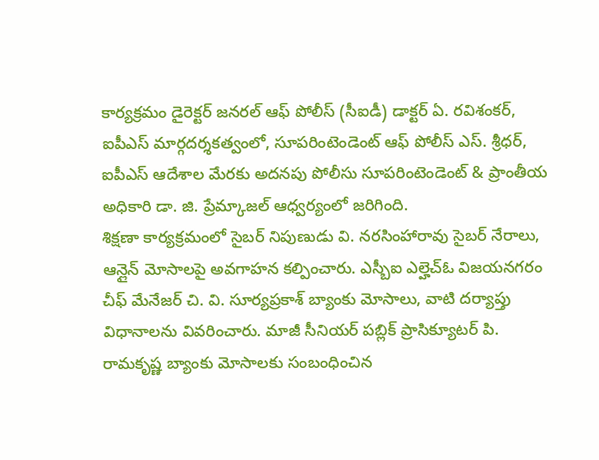కార్యక్రమం డైరెక్టర్ జనరల్ ఆఫ్ పోలీస్ (సీఐడీ) డాక్టర్ ఏ. రవిశంకర్, ఐపీఎస్ మార్గదర్శకత్వంలో, సూపరింటెండెంట్ ఆఫ్ పోలీస్ ఎస్. శ్రీధర్, ఐపీఎస్ ఆదేశాల మేరకు అదనపు పోలీసు సూపరింటెండెంట్ & ప్రాంతీయ అధికారి డా. జి. ప్రేమ్కాజల్ ఆధ్వర్యంలో జరిగింది.
శిక్షణా కార్యక్రమంలో సైబర్ నిపుణుడు వి. నరసింహారావు సైబర్ నేరాలు, ఆన్లైన్ మోసాలపై అవగాహన కల్పించారు. ఎస్బీఐ ఎల్హెచ్ఓ విజయనగరం చీఫ్ మేనేజర్ చి. వి. సూర్యప్రకాశ్ బ్యాంకు మోసాలు, వాటి దర్యాప్తు విధానాలను వివరించారు. మాజీ సీనియర్ పబ్లిక్ ప్రాసిక్యూటర్ పి. రామకృష్ణ బ్యాంకు మోసాలకు సంబంధించిన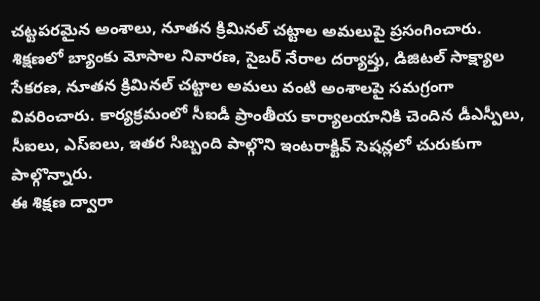చట్టపరమైన అంశాలు, నూతన క్రిమినల్ చట్టాల అమలుపై ప్రసంగించారు.
శిక్షణలో బ్యాంకు మోసాల నివారణ, సైబర్ నేరాల దర్యాప్తు, డిజిటల్ సాక్ష్యాల సేకరణ, నూతన క్రిమినల్ చట్టాల అమలు వంటి అంశాలపై సమగ్రంగా వివరించారు. కార్యక్రమంలో సీఐడీ ప్రాంతీయ కార్యాలయానికి చెందిన డీఎస్పీలు, సీఐలు, ఎస్ఐలు, ఇతర సిబ్బంది పాల్గొని ఇంటరాక్టివ్ సెషన్లలో చురుకుగా పాల్గొన్నారు.
ఈ శిక్షణ ద్వారా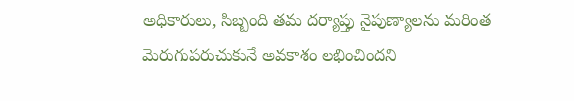అధికారులు, సిబ్బంది తమ దర్యాప్తు నైపుణ్యాలను మరింత మెరుగుపరుచుకునే అవకాశం లభించిందని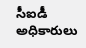సీఐడీ అధికారులు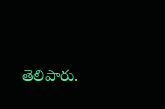తెలిపారు.